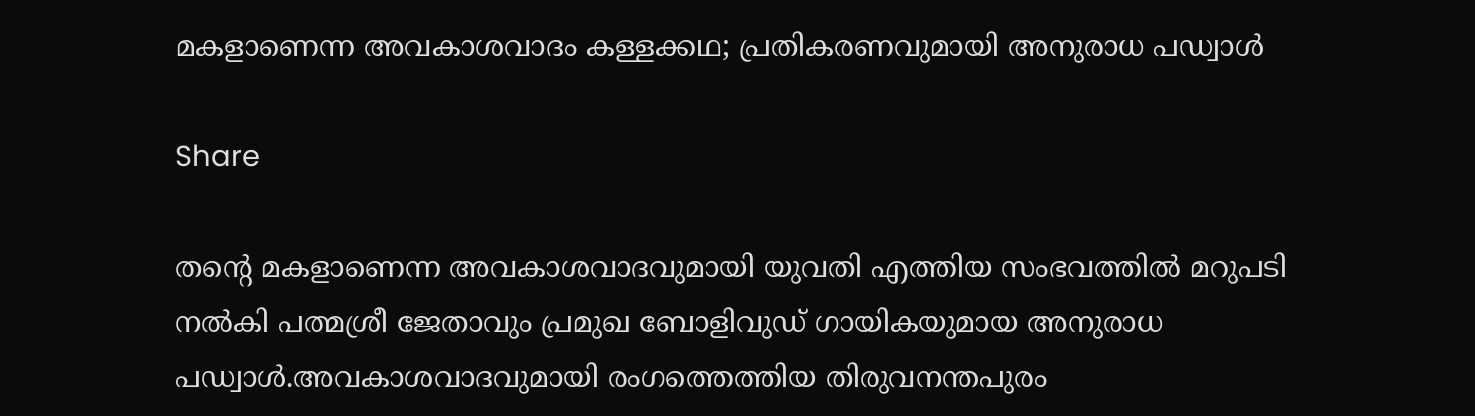മകളാണെന്ന അവകാശവാദം കള്ളക്കഥ; പ്രതികരണവുമായി അനുരാധ പഡ്വാൾ

Share

തന്‍റെ മകളാണെന്ന അവകാശവാദവുമായി യുവതി എത്തിയ സംഭവത്തില്‍ മറുപടി നല്‍കി പത്മശ്രീ ജേതാവും പ്രമുഖ ബോളിവുഡ് ഗായികയുമായ അനുരാധ പഡ്വാൾ.അവകാശവാദവുമായി രംഗത്തെത്തിയ തിരുവനന്തപുരം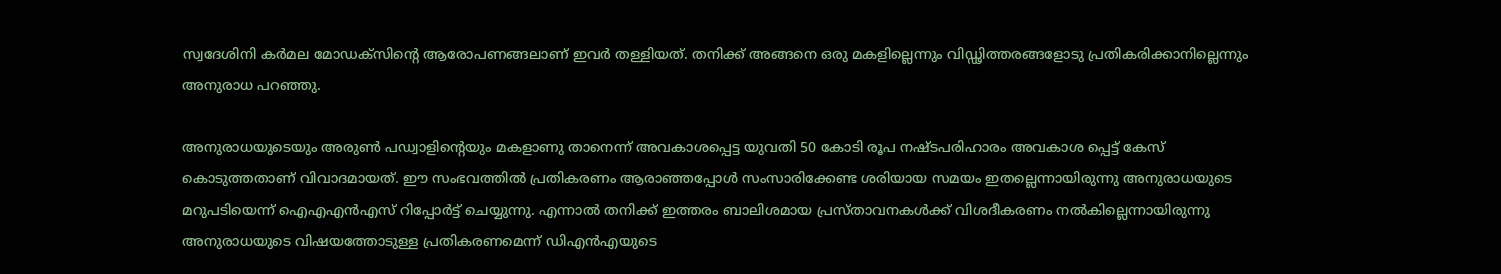സ്വദേശിനി കർമല മോഡക്സിന്റെ ആരോപണങ്ങലാണ് ഇവർ തള്ളിയത്. തനിക്ക് അങ്ങനെ ഒരു മകളില്ലെന്നും വിഡ്ഢിത്തരങ്ങളോടു പ്രതികരിക്കാനില്ലെന്നും അനുരാധ പറഞ്ഞു.

അനുരാധയുടെയും അരുൺ പഡ്വാളിന്റെയും മകളാണു താനെന്ന് അവകാശപ്പെട്ട യുവതി 50 കോടി രൂപ നഷ്ടപരിഹാരം അവകാശ പ്പെട്ട് കേസ് കൊടുത്തതാണ് വിവാദമായത്. ഈ സംഭവത്തില്‍ പ്രതികരണം ആരാഞ്ഞപ്പോള്‍ സംസാരിക്കേണ്ട ശരിയായ സമയം ഇതല്ലെന്നായിരുന്നു അനുരാധയുടെ മറുപടിയെന്ന് ഐഎഎന്‍എസ് റിപ്പോര്‍ട്ട് ചെയ്യുന്നു. എന്നാല്‍ തനിക്ക് ഇത്തരം ബാലിശമായ പ്രസ്താവനകള്‍ക്ക് വിശദീകരണം നല്‍കില്ലെന്നായിരുന്നു അനുരാധയുടെ വിഷയത്തോടുള്ള പ്രതികരണമെന്ന് ഡിഎന്‍എയുടെ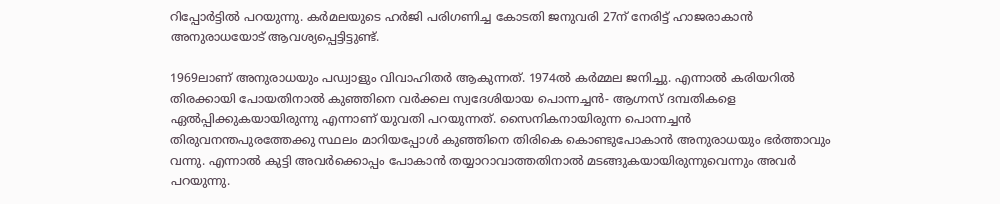റിപ്പോര്‍ട്ടില്‍ പറയുന്നു. കര്‍മലയുടെ ഹര്‍ജി പരിഗണിച്ച കോടതി ജനുവരി 27ന് നേരിട്ട് ഹാജരാകാന്‍ അനുരാധയോട് ആവശ്യപ്പെട്ടിട്ടുണ്ട്.

1969ലാണ് അനുരാധയും പഡ്വാളും വിവാഹിതര്‍ ആകുന്നത്. 1974ല്‍ കര്‍മ്മല ജനിച്ചു. എന്നാല്‍ കരിയറില്‍ തിരക്കായി പോയതിനാല്‍ കുഞ്ഞിനെ വര്‍ക്കല സ്വദേശിയായ പൊന്നച്ചന്‍- ആഗ്നസ് ദമ്പതികളെ ഏല്‍പ്പിക്കുകയായിരുന്നു എന്നാണ് യുവതി പറയുന്നത്. സൈനികനായിരുന്ന പൊന്നച്ചന്‍ തിരുവനന്തപുരത്തേക്കു സ്ഥലം മാറിയപ്പോള്‍ കുഞ്ഞിനെ തിരികെ കൊണ്ടുപോകാന്‍ അനുരാധയും ഭര്‍ത്താവും വന്നു. എന്നാല്‍ കുട്ടി അവര്‍ക്കൊപ്പം പോകാന്‍ തയ്യാറാവാത്തതിനാല്‍ മടങ്ങുകയായിരുന്നുവെന്നും അവര്‍ പറയുന്നു.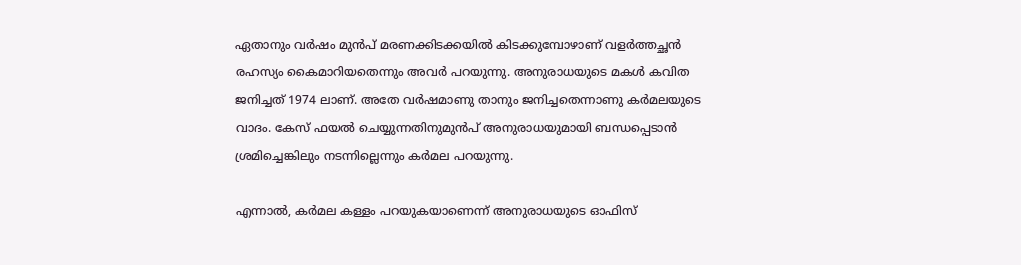ഏതാനും വർഷം മുൻപ് മരണക്കിടക്കയിൽ കിടക്കുമ്പോഴാണ് വളർത്തച്ഛൻ രഹസ്യം കൈമാറിയതെന്നും അവർ പറയുന്നു. അനുരാധയുടെ മകൾ കവിത ജനിച്ചത് 1974 ലാണ്. അതേ വർഷമാണു താനും ജനിച്ചതെന്നാണു കർമലയുടെ വാദം. കേസ് ഫയൽ ചെയ്യുന്നതിനുമുൻപ് അനുരാധയുമായി ബന്ധപ്പെടാൻ ശ്രമിച്ചെങ്കിലും നടന്നില്ലെന്നും കർമല പറയുന്നു.

എന്നാൽ, കർമല കള്ളം പറയുകയാണെന്ന് അനുരാധയുടെ ഓഫിസ്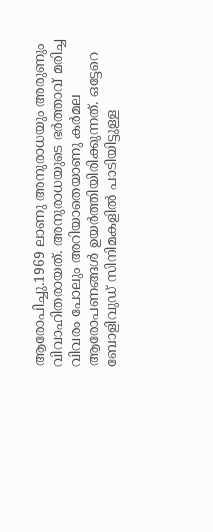ആരോപിച്ചു.1969 ലാണു അനുരാധയും അരുണും വിവാഹിതരായത്. അനുരാധയുടെ ഭർത്താവ് മരിച്ച വിവരം പോലും അറിയാതെയാണു കർമല ആരോപണങ്ങൾ ഉയർത്തിയിരിക്കുന്നത്. ഒട്ടേറെ ബോളിവുഡ് സിനിമകളിൽ പാടിയിട്ടുള്ള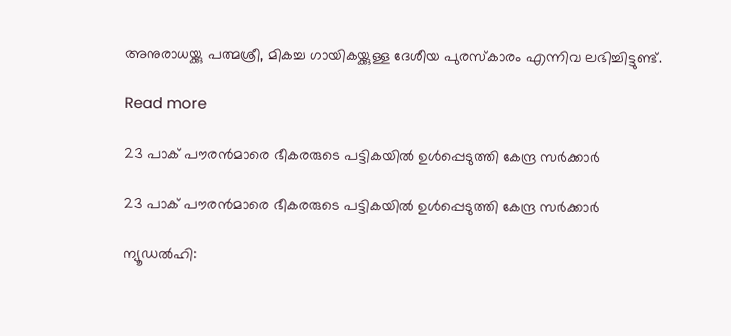അനുരാധയ്ക്കു പത്മശ്രീ, മികച്ച ഗായികയ്ക്കുള്ള ദേശീയ പുരസ്കാരം എന്നിവ ലഭിച്ചിട്ടുണ്ട്.

Read more

23 പാക് പൗരന്‍മാരെ ഭീകരരുടെ പട്ടികയില്‍ ഉള്‍പ്പെടുത്തി കേന്ദ്ര സര്‍ക്കാര്‍

23 പാക് പൗരന്‍മാരെ ഭീകരരുടെ പട്ടികയില്‍ ഉള്‍പ്പെടുത്തി കേന്ദ്ര സര്‍ക്കാര്‍

ന്യൂഡൽഹി: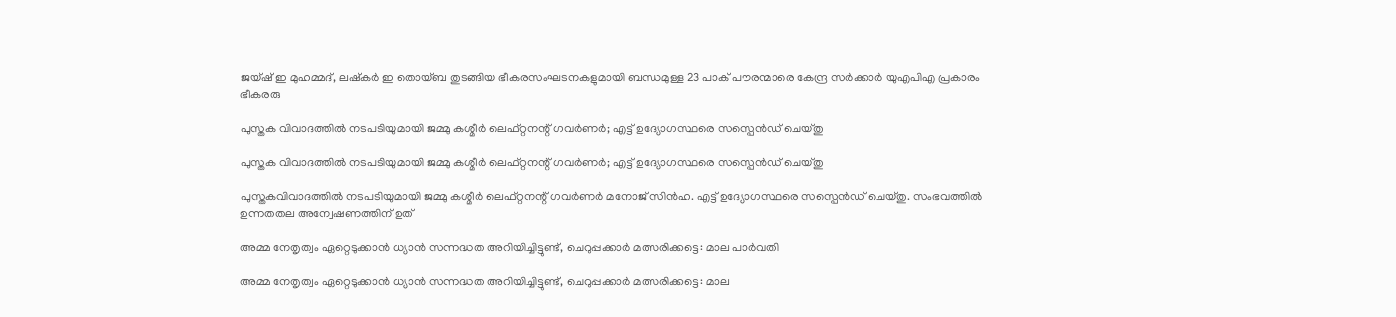ജയ്ഷ് ഇ മുഹമ്മദ്, ലഷ്കർ ഇ തൊയ്ബ തുടങ്ങിയ ഭീകരസംഘടനകളുമായി ബന്ധമുള്ള 23 പാക് പൗരന്മാരെ കേന്ദ്ര സർക്കാർ യുഎപിഎ പ്രകാരം ഭീകരരു

പുസ്തക വിവാദത്തിൽ നടപടിയുമായി ജമ്മു കശ്മീർ ലെഫ്റ്റനന്റ് ഗവർണർ; എട്ട് ഉദ്യോഗസ്ഥരെ സസ്പെൻഡ് ചെയ്തു

പുസ്തക വിവാദത്തിൽ നടപടിയുമായി ജമ്മു കശ്മീർ ലെഫ്റ്റനന്റ് ഗവർണർ; എട്ട് ഉദ്യോഗസ്ഥരെ സസ്പെൻഡ് ചെയ്തു

പുസ്തകവിവാദത്തിൽ നടപടിയുമായി ജമ്മു കശ്മീർ ലെഫ്റ്റനന്റ് ഗവർണർ മനോജ് സിൻഹ. എട്ട് ഉദ്യോഗസ്ഥരെ സസ്പെൻഡ് ചെയ്തു. സംഭവത്തിൽ ഉന്നതതല അന്വേഷണത്തിന് ഉത്

അമ്മ നേതൃത്വം ഏറ്റെടുക്കാന്‍ ധ്യാന്‍ സന്നദ്ധത അറിയിച്ചിട്ടുണ്ട്, ചെറുപ്പക്കാര്‍ മത്സരിക്കട്ടെ: മാല പാര്‍വതി

അമ്മ നേതൃത്വം ഏറ്റെടുക്കാന്‍ ധ്യാന്‍ സന്നദ്ധത അറിയിച്ചിട്ടുണ്ട്, ചെറുപ്പക്കാര്‍ മത്സരിക്കട്ടെ: മാല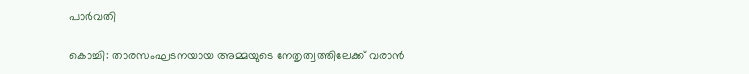പാര്‍വതി

കൊച്ചി: താരസംഘടനയായ അമ്മയുടെ നേതൃത്വത്തിലേക്ക് വരാന്‍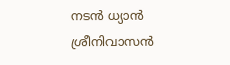നടന്‍ ധ്യാന്‍ ശ്രീനിവാസന്‍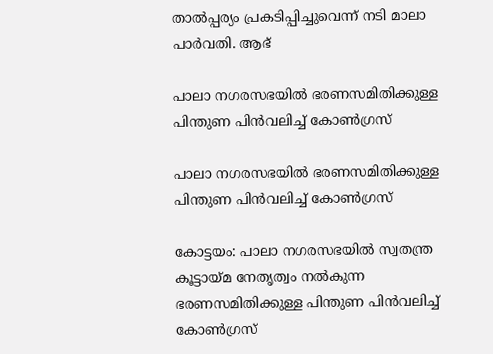താല്‍പ്പര്യം പ്രകടിപ്പിച്ചുവെന്ന് നടി മാലാ പാര്‍വതി. ആഭ്

പാലാ നഗരസഭയില്‍ ഭരണസമിതിക്കുള്ള പിന്തുണ പിന്‍വലിച്ച് കോണ്‍ഗ്രസ്

പാലാ നഗരസഭയില്‍ ഭരണസമിതിക്കുള്ള പിന്തുണ പിന്‍വലിച്ച് കോണ്‍ഗ്രസ്

കോട്ടയം: പാലാ നഗരസഭയില്‍ സ്വതന്ത്ര കൂട്ടായ്മ നേതൃത്വം നൽകുന്ന ഭരണസമിതിക്കുള്ള പിന്തുണ പിന്‍വലിച്ച് കോണ്‍ഗ്രസ്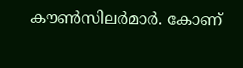കൗണ്‍സിലര്‍മാര്‍. കോണ്